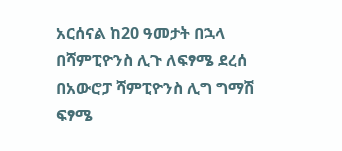አርሰናል ከ20 ዓመታት በኋላ በሻምፒዮንስ ሊጉ ለፍፃሜ ደረሰ
በአውሮፓ ሻምፒዮንስ ሊግ ግማሽ ፍፃሜ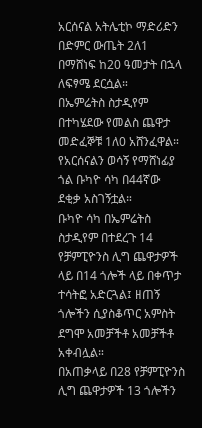አርሰናል አትሌቲኮ ማድሪድን በድምር ውጤት 2ለ1 በማሸነፍ ከ20 ዓመታት በኋላ ለፍፃሜ ደርሷል።
በኤምሬትስ ስታዲየም በተካሄደው የመልስ ጨዋታ መድፈኞቹ 1ለ0 አሸንፈዋል።
የአርሰናልን ወሳኝ የማሸነፊያ ጎል ቡካዮ ሳካ በ44ኛው ደቂቃ አስገኝቷል።
ቡካዮ ሳካ በኤምሬትስ ስታዲየም በተደረጉ 14 የቻምፒዮንስ ሊግ ጨዋታዎች ላይ በ14 ጎሎች ላይ በቀጥታ ተሳትፎ አድርጓል፤ ዘጠኝ ጎሎችን ሲያስቆጥር አምስት ደግሞ አመቻችቶ አመቻችቶ አቀብሏል።
በአጠቃላይ በ28 የቻምፒዮንስ ሊግ ጨዋታዎች 13 ጎሎችን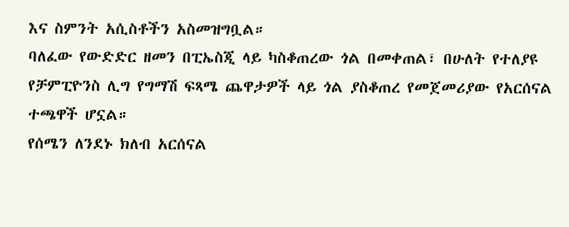እና ስምንት አሲስቶችን አስመዝግቧል።
ባለፈው የውድድር ዘመን በፒኤስጂ ላይ ካስቆጠረው ጎል በመቀጠል፣ በሁለት የተለያዩ የቻምፒዮንስ ሊግ የግማሽ ፍጻሜ ጨዋታዎች ላይ ጎል ያስቆጠረ የመጀመሪያው የአርሰናል ተጫዋች ሆኗል።
የሰሜን ለንደኑ ክለብ አርሰናል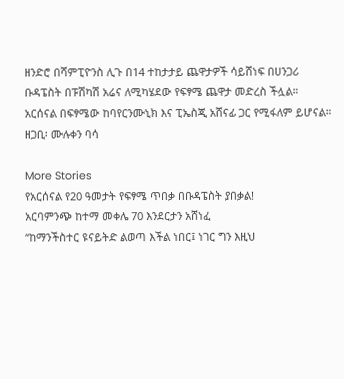ዘንድሮ በሻምፒዮንስ ሊጉ በ14 ተከታታይ ጨዋታዎች ሳይሸነፍ በሀንጋሪ ቡዳፔስት በፑሽካሽ አሬና ለሚካሄደው የፍፃሜ ጨዋታ መድረስ ችሏል።
አርሰናል በፍፃሜው ከባየርንሙኒክ እና ፒኤስጂ አሸናፊ ጋር የሚፋለም ይሆናል።
ዘጋቢ፡ ሙሉቀን ባሳ

More Stories
የአርሰናል የ20 ዓመታት የፍፃሜ ጥበቃ በቡዳፔስት ያበቃል!
አርባምንጭ ከተማ መቀሌ 70 እንደርታን አሸነፈ
“ከማንችስተር ዩናይትድ ልወጣ እችል ነበር፤ ነገር ግን እዚህ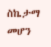ስኬታማ መሆን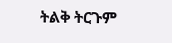ትልቅ ትርጉም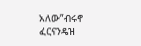አለው”ብሩኖ ፈርናንዴዝ